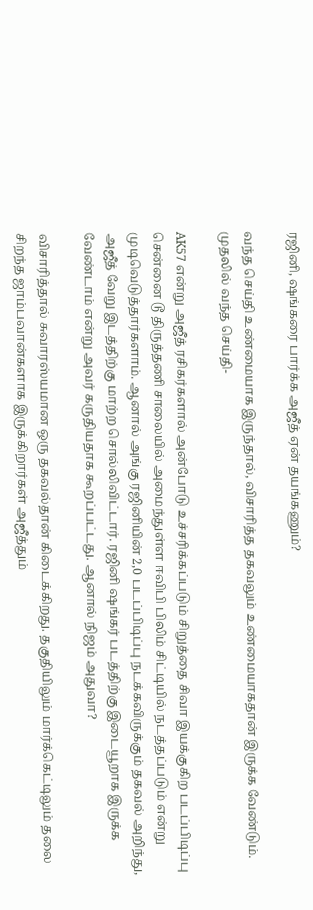ரஜினி, ஷங்கரை பார்க்க அஜீத் ஏன் தயங்கணும்?

வந்த செய்தி உண்மையாக இருந்தால், விசாரித்த தகவலும் உண்மையாகதான் இருக்க வேண்டும். முதலில் வந்த செய்தி-

AK57 என்று அஜீத் ரசிகர்களால் அன்போடு உச்சரிக்கப்படும் சிறுத்தை சிவா இயக்குகிற படப்பிடிப்பு சென்னை டூ திருத்தணி சாலையில் அமைந்துள்ள ஈவிபி பிலிம் சிட்டியில் நடத்தப்படும் என்று முடிவெடுத்தார்களாம். ஆனால் அங்கு ரஜினியின் 2,0 படப்பிடிப்பு நடக்கவிருக்கும் தகவல் அறிந்து, அஜீத் வேறு இடத்திற்கு மாற்ற சொல்லிவிட்டார். ரஜினி ஷங்கர் படத்திற்கு இடையூறாக இருக்க வேண்டாம் என்று அவர் கருதியதாக கூறப்பட்டது. ஆனால் நிஜம் அதுவா?

விசாரித்தால் சுவாரஸ்யமான ஒரு தகவல்தான் கிடைக்கிறது. தகுதியிலும் மார்க்கெட்டிலும் தலை சிறந்த ஜாம்பவான்களாக இருக்கிறார்கள் அஜீத்தும்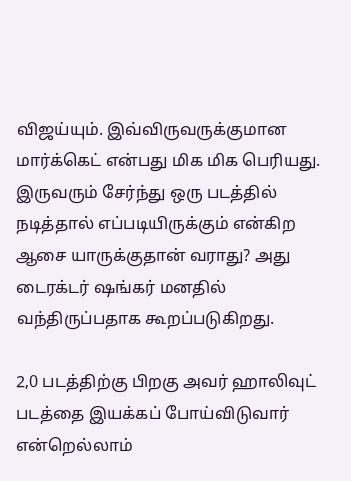விஜய்யும். இவ்விருவருக்குமான மார்க்கெட் என்பது மிக மிக பெரியது. இருவரும் சேர்ந்து ஒரு படத்தில் நடித்தால் எப்படியிருக்கும் என்கிற ஆசை யாருக்குதான் வராது? அது டைரக்டர் ஷங்கர் மனதில் வந்திருப்பதாக கூறப்படுகிறது.

2,0 படத்திற்கு பிறகு அவர் ஹாலிவுட் படத்தை இயக்கப் போய்விடுவார் என்றெல்லாம்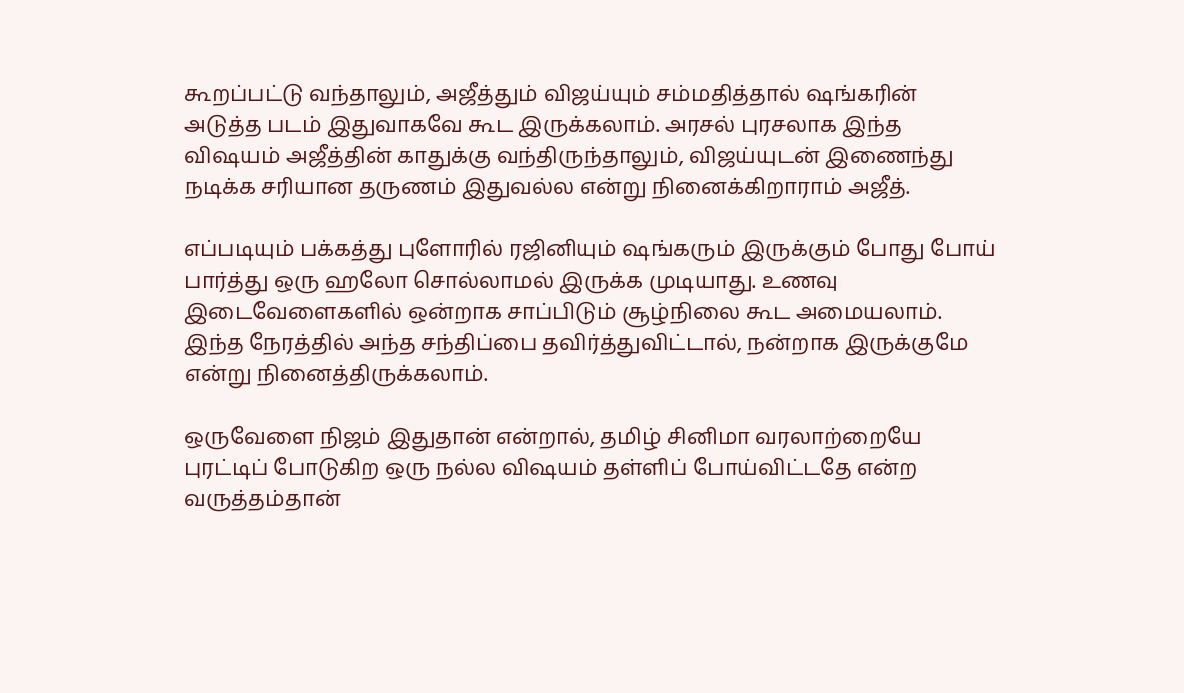கூறப்பட்டு வந்தாலும், அஜீத்தும் விஜய்யும் சம்மதித்தால் ஷங்கரின் அடுத்த படம் இதுவாகவே கூட இருக்கலாம். அரசல் புரசலாக இந்த விஷயம் அஜீத்தின் காதுக்கு வந்திருந்தாலும், விஜய்யுடன் இணைந்து நடிக்க சரியான தருணம் இதுவல்ல என்று நினைக்கிறாராம் அஜீத்.

எப்படியும் பக்கத்து புளோரில் ரஜினியும் ஷங்கரும் இருக்கும் போது போய் பார்த்து ஒரு ஹலோ சொல்லாமல் இருக்க முடியாது. உணவு இடைவேளைகளில் ஒன்றாக சாப்பிடும் சூழ்நிலை கூட அமையலாம். இந்த நேரத்தில் அந்த சந்திப்பை தவிர்த்துவிட்டால், நன்றாக இருக்குமே என்று நினைத்திருக்கலாம்.

ஒருவேளை நிஜம் இதுதான் என்றால், தமிழ் சினிமா வரலாற்றையே புரட்டிப் போடுகிற ஒரு நல்ல விஷயம் தள்ளிப் போய்விட்டதே என்ற வருத்தம்தான்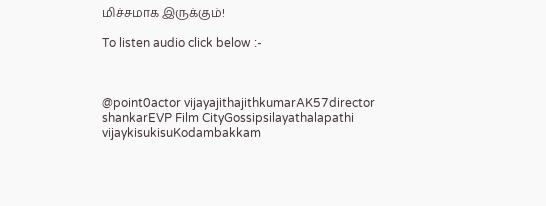மிச்சமாக இருக்கும்!

To listen audio click below :-



@point0actor vijayajithajithkumarAK57director shankarEVP Film CityGossipsilayathalapathi vijaykisukisuKodambakkam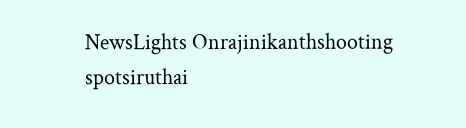NewsLights Onrajinikanthshooting spotsiruthai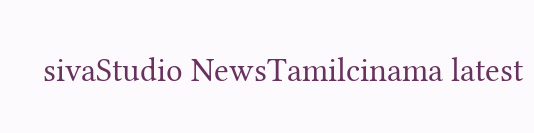sivaStudio NewsTamilcinama latest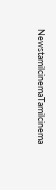NewstamilcinemaTamilcinema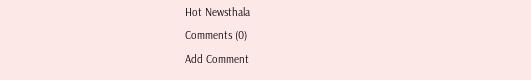Hot Newsthala
Comments (0)
Add Comment